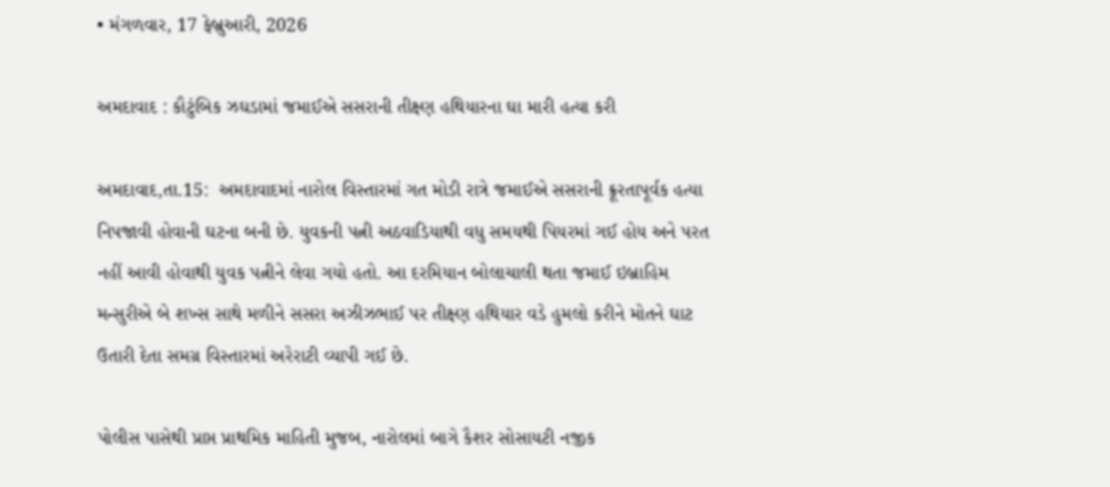• મંગળવાર, 17 ફેબ્રુઆરી, 2026

અમદાવાદ : કૌટુંબિક ઝઘડામાં જમાઈએ સસરાની તીક્ષ્ણ હથિયારના ઘા મારી હત્યા કરી

અમદાવાદ,તા.15:  અમદાવાદમાં નારોલ વિસ્તારમાં ગત મોડી રાત્રે જમાઈએ સસરાની ક્રૂરતાપૂર્વક હત્યા નિપજાવી હોવાની ઘટના બની છે. યુવકની પત્ની અઠવાડિયાથી વધુ સમયથી પિયરમાં ગઈ હોય અને પરત નહીં આવી હોવાથી યુવક પત્નીને લેવા ગયો હતો. આ દરમિયાન બોલાચાલી થતા જમાઈ ઇબ્રાહિમ મન્સુરીએ બે શખ્સ સાથે મળીને સસરા અઝીઝભાઈ પર તીક્ષ્ણ હથિયાર વડે હુમલો કરીને મોતને ઘાટ ઉતારી દેતા સમગ્ર વિસ્તારમાં અરેરાટી વ્યાપી ગઈ છે.

પોલીસ પાસેથી પ્રાપ્ત પ્રાથમિક માહિતી મુજબ, નારોલમાં બાગે કૈશર સોસાયટી નજીક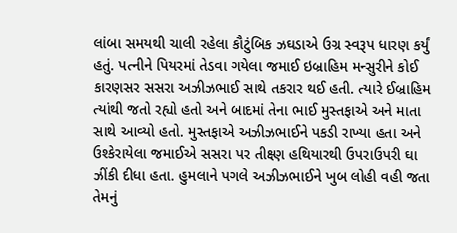લાંબા સમયથી ચાલી રહેલા કૌટુંબિક ઝઘડાએ ઉગ્ર સ્વરૂપ ધારણ કર્યું હતું. પત્નીને પિયરમાં તેડવા ગયેલા જમાઈ ઇબ્રાહિમ મન્સુરીને કોઈ કારણસર સસરા અઝીઝભાઈ સાથે તકરાર થઈ હતી. ત્યારે ઈબ્રાહિમ ત્યાંથી જતો રહ્યો હતો અને બાદમાં તેના ભાઈ મુસ્તફાએ અને માતા સાથે આવ્યો હતો. મુસ્તફાએ અઝીઝભાઈને પકડી રાખ્યા હતા અને ઉશ્કેરાયેલા જમાઈએ સસરા પર તીક્ષ્ણ હથિયારથી ઉપરાઉપરી ઘા ઝીંકી દીધા હતા. હુમલાને પગલે અઝીઝભાઈને ખુબ લોહી વહી જતા તેમનું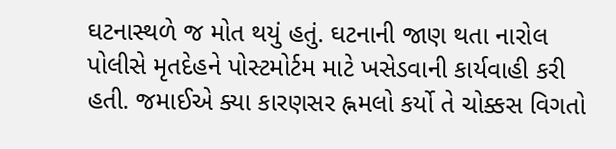ઘટનાસ્થળે જ મોત થયું હતું. ઘટનાની જાણ થતા નારોલ પોલીસે મૃતદેહને પોસ્ટમોર્ટમ માટે ખસેડવાની કાર્યવાહી કરી હતી. જમાઈએ ક્યા કારણસર હ્નમલો કર્યો તે ચોક્કસ વિગતો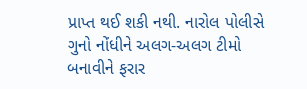પ્રાપ્ત થઈ શકી નથી. નારોલ પોલીસે ગુનો નોંધીને અલગ-અલગ ટીમો બનાવીને ફરાર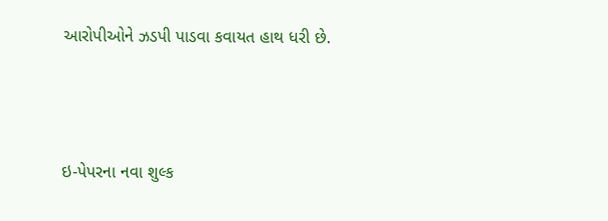આરોપીઓને ઝડપી પાડવા કવાયત હાથ ધરી છે.



ઇ-પેપરના નવા શુલ્ક